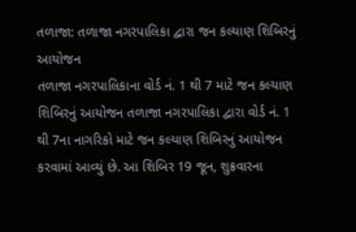તળાજા: તળાજા નગરપાલિકા દ્વારા જન કલ્યાણ શિબિરનું આયોજન
તળાજા નગરપાલિકાના વોર્ડ નં. 1 થી 7 માટે જન કલ્યાણ શિબિરનું આયોજન તળાજા નગરપાલિકા દ્વારા વોર્ડ નં. 1 થી 7ના નાગરિકો માટે જન કલ્યાણ શિબિરનું આયોજન કરવામાં આવ્યું છે. આ શિબિર 19 જૂન, શુક્રવારના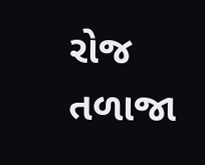રોજ તળાજા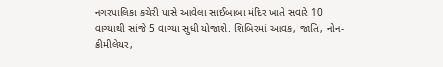નગરપાલિકા કચેરી પાસે આવેલા સાઈબાબા મંદિર ખાતે સવારે 10 વાગ્યાથી સાંજે 5 વાગ્યા સુધી યોજાશે. શિબિરમાં આવક, જાતિ, નોન-ક્રીમીલેયર,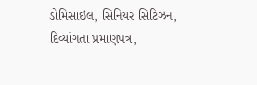ડોમિસાઇલ, સિનિયર સિટિઝન, દિવ્યાંગતા પ્રમાણપત્ર,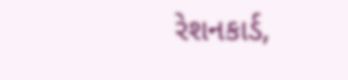રેશનકાર્ડ,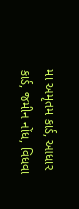મા અમૃતમ કાર્ડ, આધાર કાર્ડ, જમીન નોંધ, વિધવા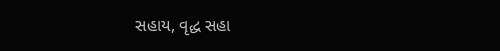સહાય, વૃદ્ધ સહા